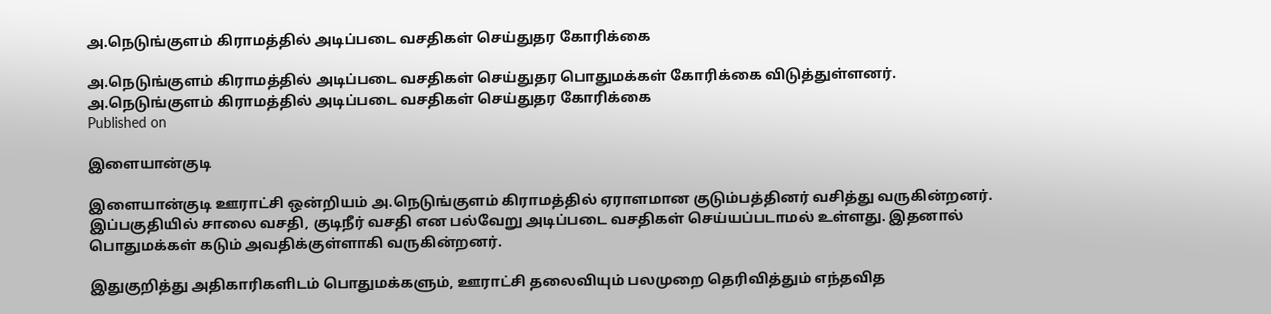அ.நெடுங்குளம் கிராமத்தில் அடிப்படை வசதிகள் செய்துதர கோரிக்கை

அ.நெடுங்குளம் கிராமத்தில் அடிப்படை வசதிகள் செய்துதர பொதுமக்கள் கோரிக்கை விடுத்துள்ளனர்.
அ.நெடுங்குளம் கிராமத்தில் அடிப்படை வசதிகள் செய்துதர கோரிக்கை
Published on

இளையான்குடி

இளையான்குடி ஊராட்சி ஒன்றியம் அ.நெடுங்குளம் கிராமத்தில் ஏராளமான குடும்பத்தினர் வசித்து வருகின்றனர். இப்பகுதியில் சாலை வசதி, குடிநீர் வசதி என பல்வேறு அடிப்படை வசதிகள் செய்யப்படாமல் உள்ளது. இதனால் பொதுமக்கள் கடும் அவதிக்குள்ளாகி வருகின்றனர்.

இதுகுறித்து அதிகாரிகளிடம் பொதுமக்களும், ஊராட்சி தலைவியும் பலமுறை தெரிவித்தும் எந்தவித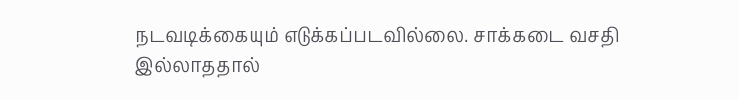நடவடிக்கையும் எடுக்கப்படவில்லை. சாக்கடை வசதி இல்லாததால்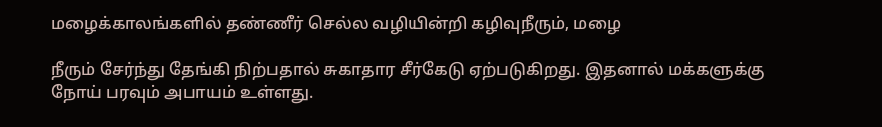மழைக்காலங்களில் தண்ணீர் செல்ல வழியின்றி கழிவுநீரும், மழை

நீரும் சேர்ந்து தேங்கி நிற்பதால் சுகாதார சீர்கேடு ஏற்படுகிறது. இதனால் மக்களுக்கு நோய் பரவும் அபாயம் உள்ளது.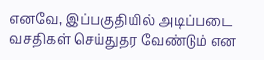எனவே, இப்பகுதியில் அடிப்படை வசதிகள் செய்துதர வேண்டும் என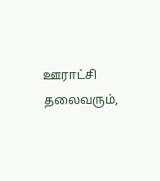ஊராட்சி தலைவரும்,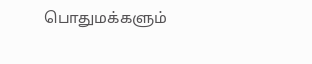பொதுமக்களும்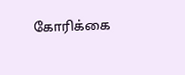கோரிக்கை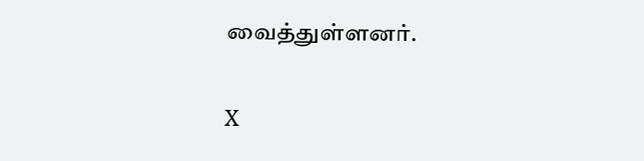வைத்துள்ளனர்.

X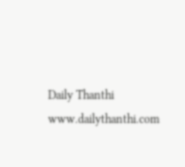Daily Thanthi
www.dailythanthi.com